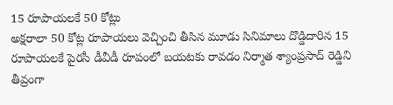15 రూపాయలకే 50 కోట్లు
అక్షరాలా 50 కోట్ల రూపాయలు వెచ్చించి తీసిన మూడు సినిమాలు దొడ్డిదారిన 15 రూపాయలకే పైరసీ డీవీడీ రూపంలో బయటకు రావడం నిర్మాత శ్యాంప్రసాద్ రెడ్డిని తీవ్రంగా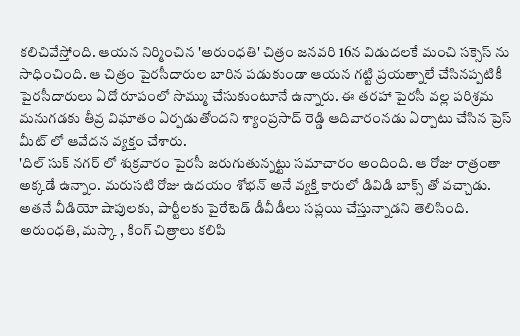కలిచివేస్తోంది. ఆయన నిర్మించిన 'అరుంధతి' చిత్రం జనవరి 16న విడుదలకే మంచి సక్సెస్ ను సాధించింది. ఆ చిత్రం పైరసీదారుల బారిన పడుకుండా ఆయన గట్టి ప్రయత్నాలే చేసినప్పటికీ పైరసీదారులు ఏదో రూపంలో సొమ్ము చేసుకుంటూనే ఉన్నారు. ఈ తరహా పైరసీ వల్ల పరిశ్రమ మనుగడకు తీవ్ర విఘాతం ఏర్పడుతోందని శ్యాంప్రసాద్ రెడ్డి ఆదివారంనడు ఏర్పాటు చేసిన ప్రెస్ మీట్ లో ఆవేదన వ్యక్తం చేశారు.
'దిల్ సుక్ నగర్ లో శుక్రవారం పైరసీ జరుగుతున్నట్టు సమాచారం అందింది. ఆ రోజు రాత్రంతా అక్కడే ఉన్నాం. మరుసటి రోజు ఉదయం శోభన్ అనే వ్యక్తి కారులో డివిడి బాక్స్ తో వచ్చాడు. అతనే వీడియో షాపులకు, పార్టీలకు పైరేటెడ్ డీవీడీలు సప్లయి చేస్తున్నాడని తెలిసింది.
అరుంధతి, మస్కా , కింగ్ చిత్రాలు కలిపి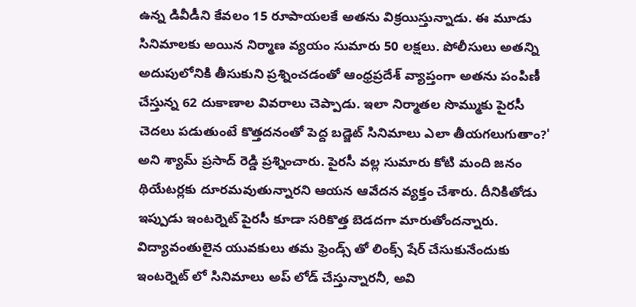ఉన్న డివీడీని కేవలం 15 రూపాయలకే అతను విక్రయిస్తున్నాడు. ఈ మూడు సినిమాలకు అయిన నిర్మాణ వ్యయం సుమారు 50 లక్షలు. పోలీసులు అతన్ని అదుపులోనికి తీసుకుని ప్రశ్నించడంతో ఆంధ్రప్రదేశ్ వ్యాప్తంగా అతను పంపిణీ చేస్తున్న 62 దుకాణాల వివరాలు చెప్పాడు. ఇలా నిర్మాతల సొమ్ముకు పైరసీ చెదలు పడుతుంటే కొత్తదనంతో పెద్ద బడ్జెట్ సినిమాలు ఎలా తీయగలుగుతాం?' అని శ్యామ్ ప్రసాద్ రెడ్డి ప్రశ్నించారు. పైరసీ వల్ల సుమారు కోటి మంది జనం థియేటర్లకు దూరమవుతున్నారని ఆయన ఆవేదన వ్యక్తం చేశారు. దీనికితోడు ఇప్పుడు ఇంటర్నెట్ పైరసీ కూడా సరికొత్త బెడదగా మారుతోందన్నారు. విద్యావంతులైన యువకులు తమ ఫ్రెండ్స్ తో లింక్స్ షేర్ చేసుకునేందుకు ఇంటర్నెట్ లో సినిమాలు అప్ లోడ్ చేస్తున్నారనీ, అవి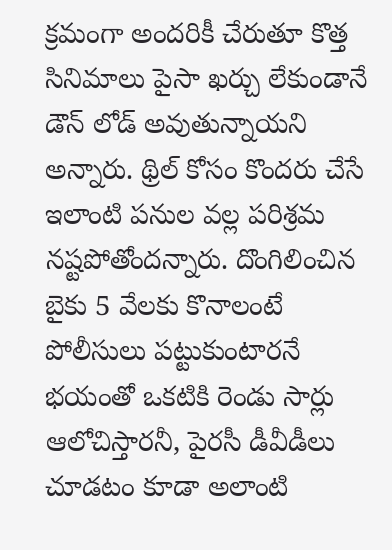క్రమంగా అందరికీ చేరుతూ కొత్త సినిమాలు పైసా ఖర్చు లేకుండానే డౌన్ లోడ్ అవుతున్నాయని అన్నారు. థ్రిల్ కోసం కొందరు చేసే ఇలాంటి పనుల వల్ల పరిశ్రమ నష్టపోతోందన్నారు. దొంగిలించిన బైకు 5 వేలకు కొనాలంటే పోలీసులు పట్టుకుంటారనే భయంతో ఒకటికి రెండు సార్లు ఆలోచిస్తారనీ, పైరసీ డీవీడీలు చూడటం కూడా అలాంటి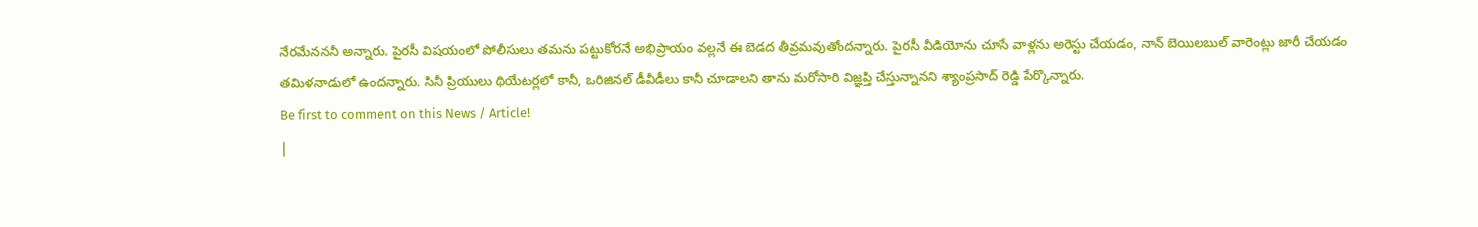నేరమేనననీ అన్నారు. పైరసీ విషయంలో పోలీసులు తమను పట్టుకోరనే అభిప్రాయం వల్లనే ఈ బెడద తీవ్రమవుతోందన్నారు. పైరసీ వీడియోను చూసే వాళ్లను అరెస్టు చేయడం, నాన్ బెయిలబుల్ వారెంట్లు జారీ చేయడం తమిళనాడులో ఉందన్నారు. సినీ ప్రియులు థియేటర్లలో కానీ, ఒరిజినల్ డీవీడీలు కానీ చూడాలని తాను మరోసారి విజ్ఞప్తి చేస్తున్నానని శ్యాంప్రసాద్ రెడ్డి పేర్కొన్నారు.
Be first to comment on this News / Article!
|